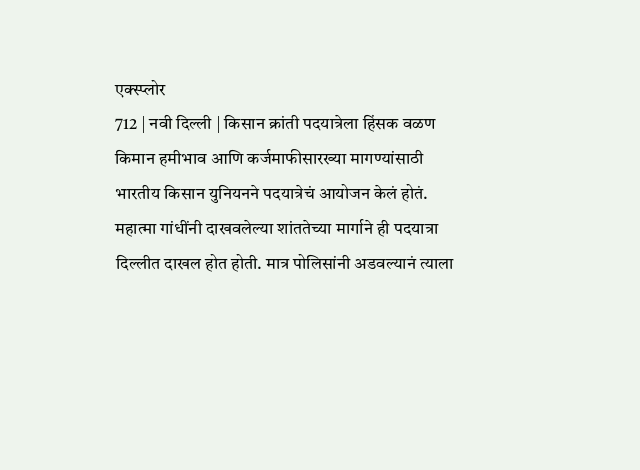एक्स्प्लोर
712 | नवी दिल्ली | किसान क्रांती पदयात्रेला हिंसक वळण
किमान हमीभाव आणि कर्जमाफीसारख्या मागण्यांसाठी भारतीय किसान युनियनने पदयात्रेचं आयोजन केलं होतं. महात्मा गांधींनी दाखवलेल्या शांततेच्या मार्गाने ही पदयात्रा दिल्लीत दाखल होत होती. मात्र पोलिसांनी अडवल्यानं त्याला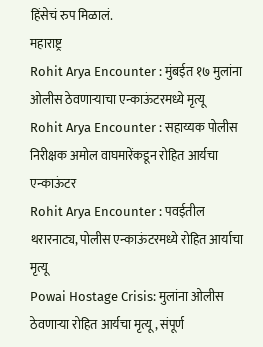हिंसेचं रुप मिळालं.
महाराष्ट्र
Rohit Arya Encounter : मुंबईत १७ मुलांना ओलीस ठेवणाऱ्याचा एन्काऊंटरमध्ये मृत्यू
Rohit Arya Encounter : सहाय्यक पोलीस निरीक्षक अमोल वाघमारेंकडून रोहित आर्यचा एन्काऊंटर
Rohit Arya Encounter : पवईतील थरारनाट्य, पोलीस एन्काऊंटरमध्ये रोहित आर्याचा मृत्यू
Powai Hostage Crisis: मुलांना ओलीस ठेवणाऱ्या रोहित आर्यचा मृत्यू, संपूर्ण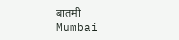बातमी
Mumbai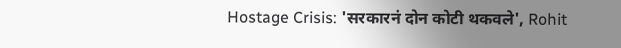Hostage Crisis: 'सरकारनं दोन कोटी थकवले', Rohit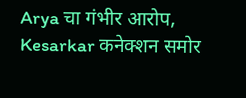Arya चा गंभीर आरोप, Kesarkar कनेक्शन समोर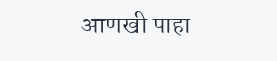आणखी पाहा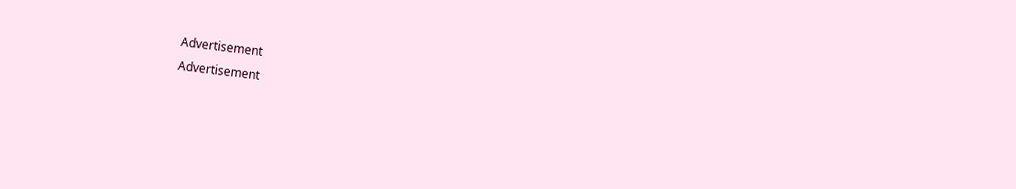Advertisement
Advertisement